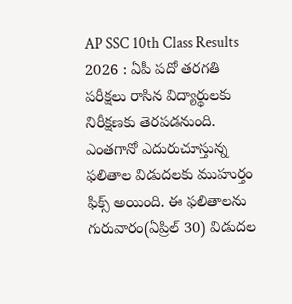AP SSC 10th Class Results 2026 : ఏపీ పదో తరగతి పరీక్షలు రాసిన విద్యార్థులకు నిరీక్షణకు తెరపడనుంది. ఎంతగానో ఎదురుచూస్తున్న ఫలితాల విడుదలకు ముహుర్తం ఫిక్స్ అయింది. ఈ ఫలితాలను గురువారం(ఏప్రిల్ 30) విడుదల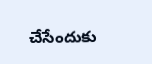చేసేందుకు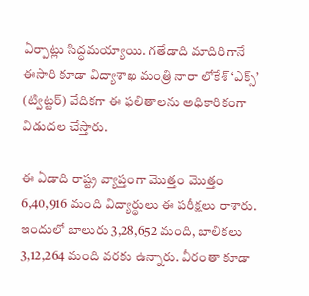ఏర్పాట్లు సిద్ధమయ్యాయి. గతేడాది మాదిరిగానే ఈసారి కూడా విద్యాశాఖ మంత్రి నారా లోకేశ్ ‘ఎక్స్’ (ట్విట్టర్) వేదికగా ఈ ఫలితాలను అధికారికంగా విడుదల చేస్తారు.

ఈ ఏడాది రాష్ట్ర వ్యాప్తంగా మొత్తం మొత్తం 6,40,916 మంది విద్యార్థులు ఈ పరీక్షలు రాశారు. ఇందులో బాలురు 3,28,652 మంది, బాలికలు 3,12,264 మంది వరకు ఉన్నారు. వీరంతా కూడా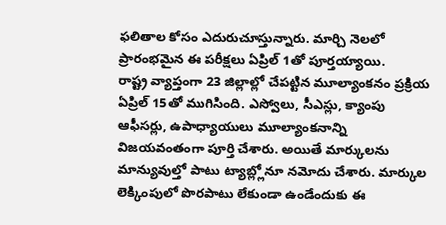ఫలితాల కోసం ఎదురుచూస్తున్నారు. మార్చి నెలలో ప్రారంభమైన ఈ పరీక్షలు ఏప్రిల్ 1తో పూర్తయ్యాయి.
రాష్ట్ర వ్యాప్తంగా 23 జిల్లాల్లో చేపట్టిన మూల్యాంకనం ప్రక్రియ ఏప్రిల్ 15తో ముగిసింది. ఎస్వోలు, సీఎస్లు, క్యాంపు ఆఫీసర్లు, ఉపాధ్యాయులు మూల్యాంకనాన్ని విజయవంతంగా పూర్తి చేశారు. అయితే మార్కులను మాన్యువుల్తో పాటు ట్యాబ్ల్లోనూ నమోదు చేశారు. మార్కుల లెక్కింపులో పొరపాటు లేకుండా ఉండేందుకు ఈ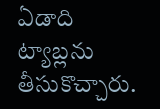ఏడాది ట్యాబ్లను తీసుకొచ్చారు.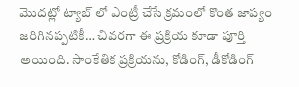మొదట్లో ట్యాబ్ లో ఎంట్రీ చేసే క్రమంలో కొంత జాప్యం జరిగినప్పటికీ… చివరగా ఈ ప్రక్రియ కూడా పూర్తి అయింది. సాంకేతిక ప్రక్రియను, కోడింగ్, డీకోడింగ్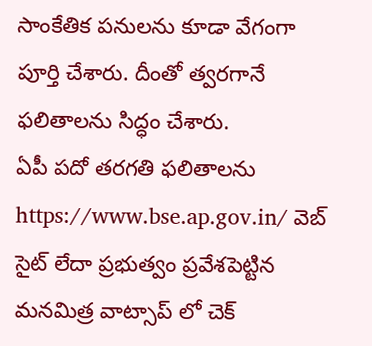సాంకేతిక పనులను కూడా వేగంగా పూర్తి చేశారు. దీంతో త్వరగానే ఫలితాలను సిద్ధం చేశారు.
ఏపీ పదో తరగతి ఫలితాలను https://www.bse.ap.gov.in/ వెబ్ సైట్ లేదా ప్రభుత్వం ప్రవేశపెట్టిన మనమిత్ర వాట్సాప్ లో చెక్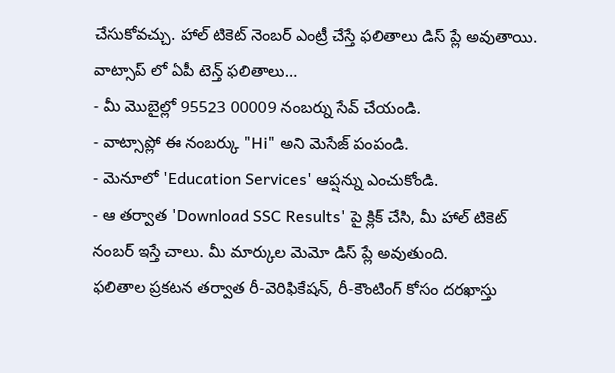చేసుకోవచ్చు. హాల్ టికెట్ నెంబర్ ఎంట్రీ చేస్తే ఫలితాలు డిస్ ప్లే అవుతాయి.
వాట్సాప్ లో ఏపీ టెన్త్ ఫలితాలు…
- మీ మొబైల్లో 95523 00009 నంబర్ను సేవ్ చేయండి.
- వాట్సాప్లో ఈ నంబర్కు "Hi" అని మెసేజ్ పంపండి.
- మెనూలో 'Education Services' ఆప్షన్ను ఎంచుకోండి.
- ఆ తర్వాత 'Download SSC Results' పై క్లిక్ చేసి, మీ హాల్ టికెట్ నంబర్ ఇస్తే చాలు. మీ మార్కుల మెమో డిస్ ప్లే అవుతుంది.
ఫలితాల ప్రకటన తర్వాత రీ-వెరిఫికేషన్, రీ-కౌంటింగ్ కోసం దరఖాస్తు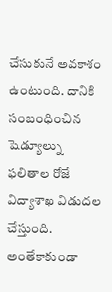చేసుకునే అవకాశం ఉంటుంది. దానికి సంబంధించిన షెడ్యూల్ను ఫలితాల రోజే విద్యాశాఖ విడుదల చేస్తుంది. అంతేకాకుండా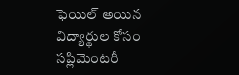ఫెయిల్ అయిన విద్యార్థుల కోసం సప్లిమెంటరీ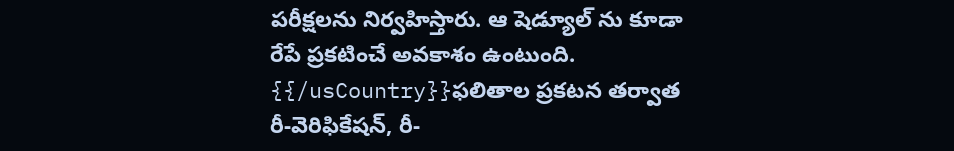పరీక్షలను నిర్వహిస్తారు. ఆ షెడ్యూల్ ను కూడా రేపే ప్రకటించే అవకాశం ఉంటుంది.
{{/usCountry}}ఫలితాల ప్రకటన తర్వాత రీ-వెరిఫికేషన్, రీ-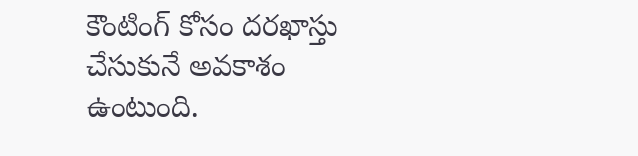కౌంటింగ్ కోసం దరఖాస్తు చేసుకునే అవకాశం ఉంటుంది.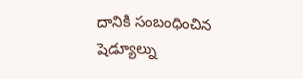దానికి సంబంధించిన షెడ్యూల్ను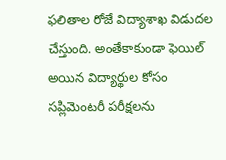ఫలితాల రోజే విద్యాశాఖ విడుదల చేస్తుంది. అంతేకాకుండా ఫెయిల్ అయిన విద్యార్థుల కోసం సప్లిమెంటరీ పరీక్షలను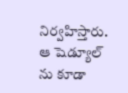నిర్వహిస్తారు. ఆ షెడ్యూల్ ను కూడా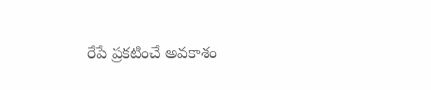రేపే ప్రకటించే అవకాశం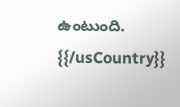ఉంటుంది.
{{/usCountry}}